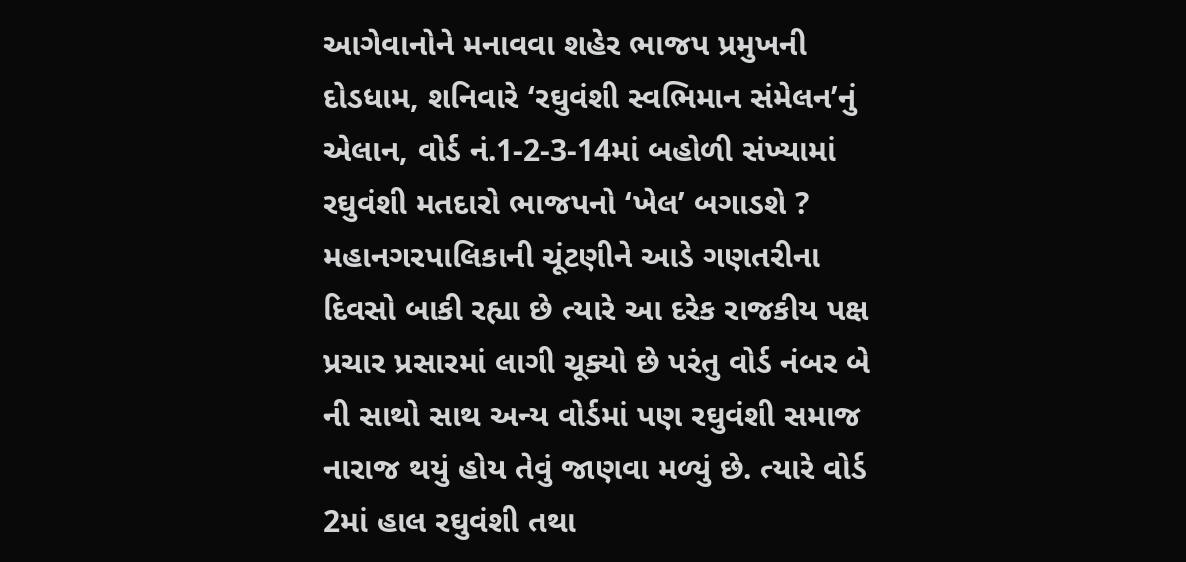આગેવાનોને મનાવવા શહેર ભાજપ પ્રમુખની દોડધામ, શનિવારે ‘રઘુવંશી સ્વભિમાન સંમેલન’નું એલાન, વોર્ડ નં.1-2-3-14માં બહોળી સંખ્યામાં રઘુવંશી મતદારો ભાજપનો ‘ખેલ’ બગાડશે ?
મહાનગરપાલિકાની ચૂંટણીને આડે ગણતરીના દિવસો બાકી રહ્યા છે ત્યારે આ દરેક રાજકીય પક્ષ પ્રચાર પ્રસારમાં લાગી ચૂક્યો છે પરંતુ વોર્ડ નંબર બે ની સાથો સાથ અન્ય વોર્ડમાં પણ રઘુવંશી સમાજ નારાજ થયું હોય તેવું જાણવા મળ્યું છે. ત્યારે વોર્ડ 2માં હાલ રઘુવંશી તથા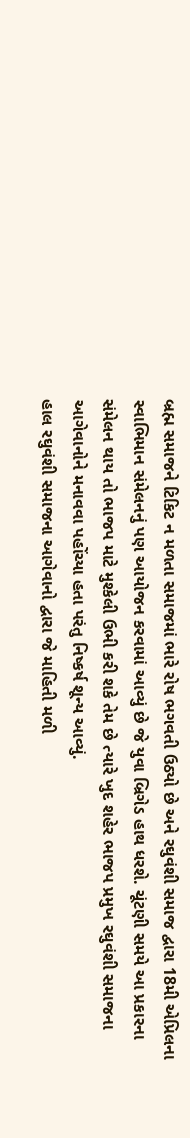બ્રહ્મ સમાજને ટિકિટ ન મળતા સમાજમાં ભારે રોષ ભગવતી ઉઠ્યો છે અને રઘુવંશી સમાજ દ્વારા 18મી એપ્રિલના સ્વાભિમાન સંમેલનનું પણ આયોજન કરવામાં આવ્યું છે જે યુવા બ્રિગેડ હાથ ધરશે. ચૂંટણી સમયે આ પ્રકારના સંમેલન થાય તો ભાજપ માટે મુશ્કેલી ઉભી કરી શકે તેમ છે ત્યારે ખુદ શહેર ભાજપ પ્રમુખ રઘુવંશી સમાજના આગેવાનોને મનાવવા પહોંચ્યા હતા પરંતુ નિષ્કર્ષ શૂન્ય આવ્યું.
હાલ રઘુવંશી સમાજના આગેવાનો દ્વારા જે માહિતી મળી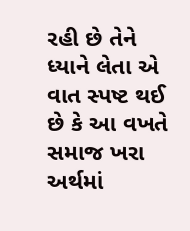રહી છે તેને ધ્યાને લેતા એ વાત સ્પષ્ટ થઈ છે કે આ વખતે સમાજ ખરા અર્થમાં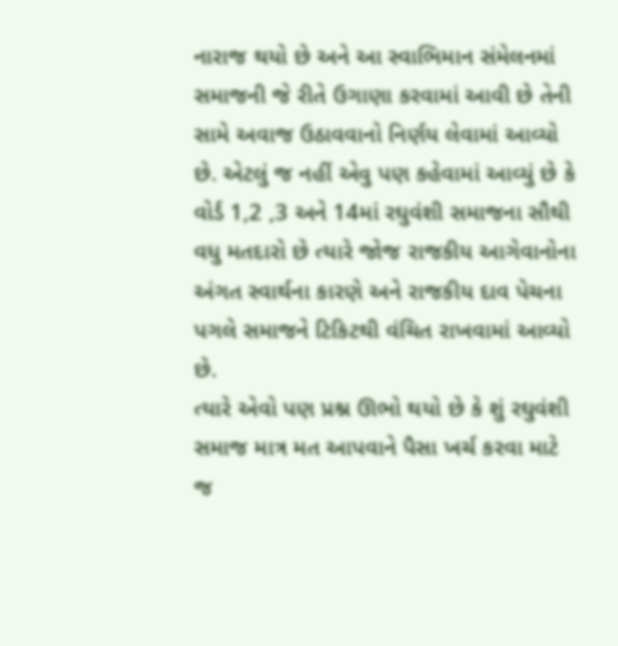નારાજ થયો છે અને આ સ્વાભિમાન સંમેલનમાં સમાજની જે રીતે ઉગાણા કરવામાં આવી છે તેની સામે અવાજ ઉઠાવવાનો નિર્ણય લેવામાં આવ્યો છે. એટલું જ નહીં એવુ પણ કહેવામાં આવ્યું છે કે વોર્ડ 1,2 ,3 અને 14માં રઘુવંશી સમાજના સૌથી વધુ મતદારો છે ત્યારે જોજ રાજકીય આગેવાનોના અંગત સ્વાર્થના કારણે અને રાજકીય દાવ પેચના પગલે સમાજને ટિકિટથી વંચિત રાખવામાં આવ્યો છે.
ત્યારે એવો પણ પ્રશ્ન ઊભો થયો છે કે શું રઘુવંશી સમાજ માત્ર મત આપવાને પૈસા ખર્ચ કરવા માટે જ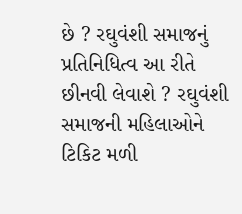છે ? રઘુવંશી સમાજનું પ્રતિનિધિત્વ આ રીતે છીનવી લેવાશે ? રઘુવંશી સમાજની મહિલાઓને ટિકિટ મળી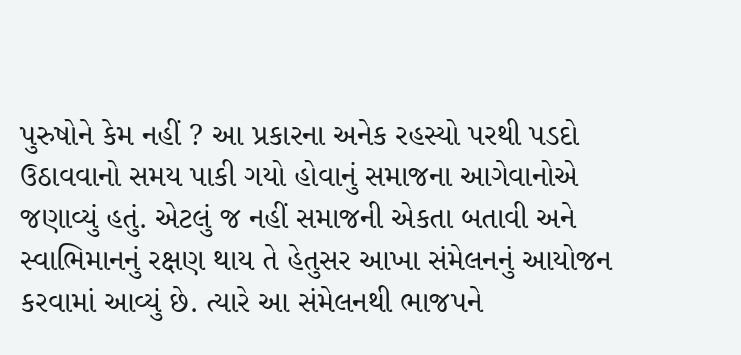પુરુષોને કેમ નહીં ? આ પ્રકારના અનેક રહસ્યો પરથી પડદો ઉઠાવવાનો સમય પાકી ગયો હોવાનું સમાજના આગેવાનોએ જણાવ્યું હતું. એટલું જ નહીં સમાજની એકતા બતાવી અને સ્વાભિમાનનું રક્ષણ થાય તે હેતુસર આખા સંમેલનનું આયોજન કરવામાં આવ્યું છે. ત્યારે આ સંમેલનથી ભાજપને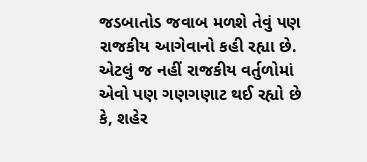જડબાતોડ જવાબ મળશે તેવું પણ રાજકીય આગેવાનો કહી રહ્યા છે.
એટલું જ નહીં રાજકીય વર્તુળોમાં એવો પણ ગણગણાટ થઈ રહ્યો છે કે, શહેર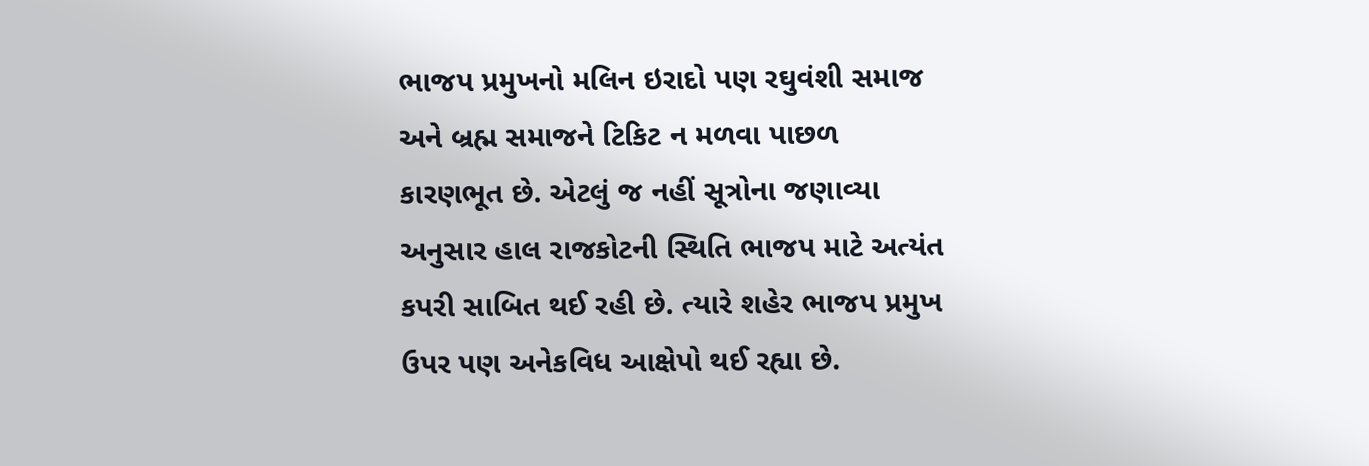ભાજપ પ્રમુખનો મલિન ઇરાદો પણ રઘુવંશી સમાજ અને બ્રહ્મ સમાજને ટિકિટ ન મળવા પાછળ કારણભૂત છે. એટલું જ નહીં સૂત્રોના જણાવ્યા અનુસાર હાલ રાજકોટની સ્થિતિ ભાજપ માટે અત્યંત કપરી સાબિત થઈ રહી છે. ત્યારે શહેર ભાજપ પ્રમુખ ઉપર પણ અનેકવિધ આક્ષેપો થઈ રહ્યા છે.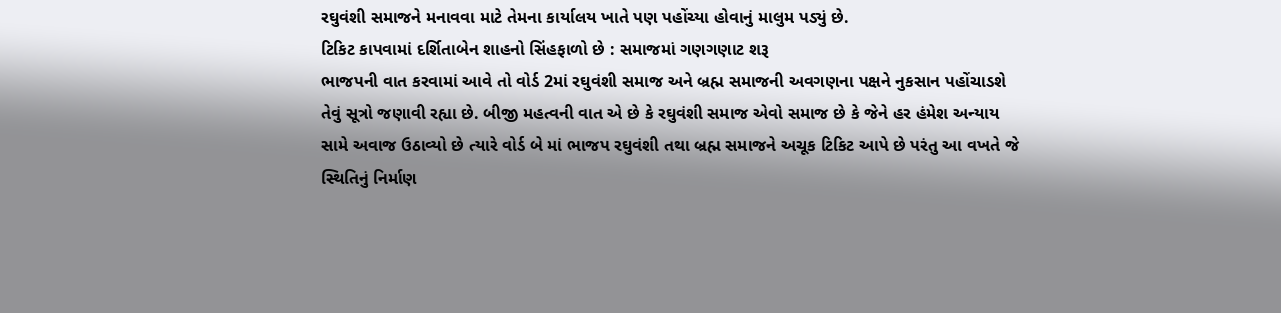રઘુવંશી સમાજને મનાવવા માટે તેમના કાર્યાલય ખાતે પણ પહોંચ્યા હોવાનું માલુમ પડ્યું છે.
ટિકિટ કાપવામાં દર્શિતાબેન શાહનો સિંહફાળો છે : સમાજમાં ગણગણાટ શરૂ
ભાજપની વાત કરવામાં આવે તો વોર્ડ 2માં રઘુવંશી સમાજ અને બ્રહ્મ સમાજની અવગણના પક્ષને નુકસાન પહોંચાડશે તેવું સૂત્રો જણાવી રહ્યા છે. બીજી મહત્વની વાત એ છે કે રઘુવંશી સમાજ એવો સમાજ છે કે જેને હર હંમેશ અન્યાય સામે અવાજ ઉઠાવ્યો છે ત્યારે વોર્ડ બે માં ભાજપ રઘુવંશી તથા બ્રહ્મ સમાજને અચૂક ટિકિટ આપે છે પરંતુ આ વખતે જે સ્થિતિનું નિર્માણ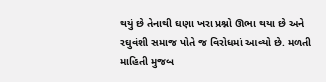થયું છે તેનાથી ઘણા ખરા પ્રશ્નો ઊભા થયા છે અને રઘુવંશી સમાજ પોતે જ વિરોધમાં આવ્યો છે. મળતી માહિતી મુજબ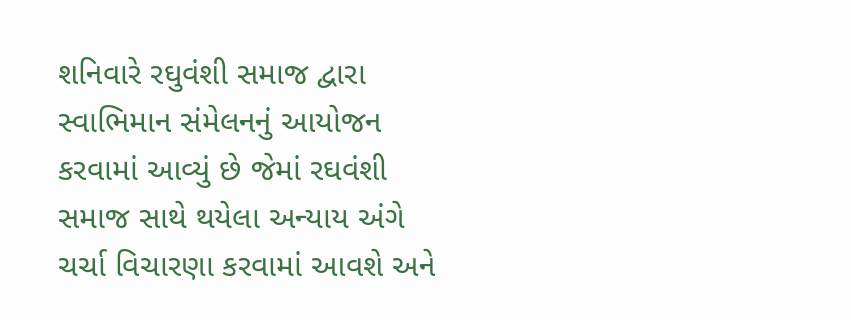શનિવારે રઘુવંશી સમાજ દ્વારા સ્વાભિમાન સંમેલનનું આયોજન કરવામાં આવ્યું છે જેમાં રઘવંશી સમાજ સાથે થયેલા અન્યાય અંગે ચર્ચા વિચારણા કરવામાં આવશે અને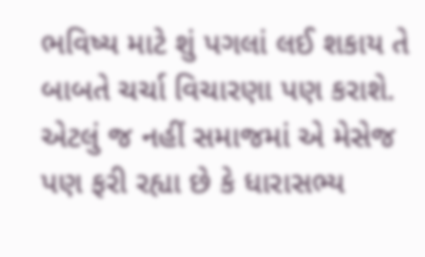ભવિષ્ય માટે શું પગલાં લઈ શકાય તે બાબતે ચર્ચા વિચારણા પણ કરાશે. એટલું જ નહીં સમાજમાં એ મેસેજ પણ ફરી રહ્યા છે કે ધારાસભ્ય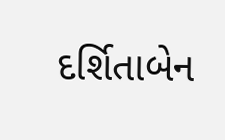દર્શિતાબેન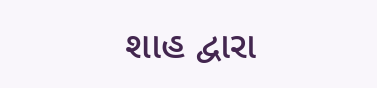શાહ દ્વારા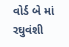વોર્ડ બે માં રઘુવંશી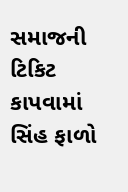સમાજની ટિકિટ કાપવામાં સિંહ ફાળો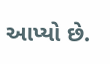આપ્યો છે.